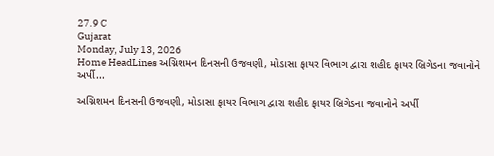27.9 C
Gujarat
Monday, July 13, 2026
Home HeadLines અગ્નિશમન દિનસની ઉજવણી, મોડાસા ફાયર વિભાગ દ્વારા શહીદ ફાયર બ્રિગેડના જવાનોને અર્પી...

અગ્નિશમન દિનસની ઉજવણી, મોડાસા ફાયર વિભાગ દ્વારા શહીદ ફાયર બ્રિગેડના જવાનોને અર્પી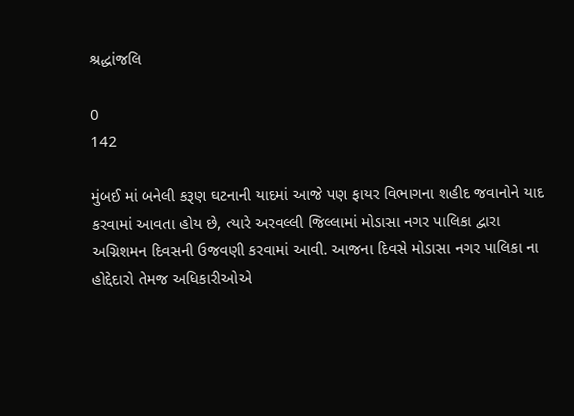શ્રદ્ધાંજલિ

0
142

મુંબઈ માં બનેલી કરૂણ ઘટનાની યાદમાં આજે પણ ફાયર વિભાગના શહીદ જવાનોને યાદ કરવામાં આવતા હોય છે, ત્યારે અરવલ્લી જિલ્લામાં મોડાસા નગર પાલિકા દ્વારા અગ્નિશમન દિવસની ઉજવણી કરવામાં આવી. આજના દિવસે મોડાસા નગર પાલિકા ના હોદ્દેદારો તેમજ અધિકારીઓએ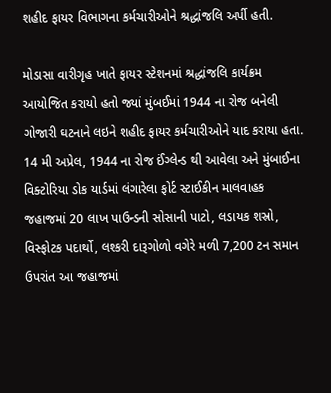શહીદ ફાયર વિભાગના કર્મચારીઓને શ્રદ્ધાંજલિ અર્પી હતી.

મોડાસા વારીગૃહ ખાતે ફાયર સ્ટેશનમાં શ્રદ્ધાંજલિ કાર્યક્રમ આયોજિત કરાયો હતો જ્યાં મુંબઈમાં 1944 ના રોજ બનેલી ગોજારી ઘટનાને લઇને શહીદ ફાયર કર્મચારીઓને યાદ કરાયા હતા. 14 મી અપ્રેલ, 1944 ના રોજ ઈંગ્લેન્ડ થી આવેલા અને મુંબાઈના વિક્ટોરિયા ડોક યાર્ડમાં લંગારેલા ફોર્ટ સ્ટાઈકીન માલવાહક જહાજમાં 20 લાખ પાઉન્ડની સોસાની પાટો, લડાયક શસ્રો, વિસ્ફોટક પદાર્થો, લશ્કરી દારૂગોળો વગેરે મળી 7,200 ટન સમાન ઉપરાંત આ જહાજમાં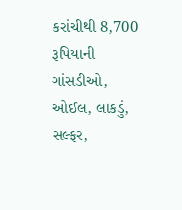કરાંચીથી 8,700 રૂપિયાની ગાંસડીઓ, ઓઈલ, લાકડું, સલ્ફર,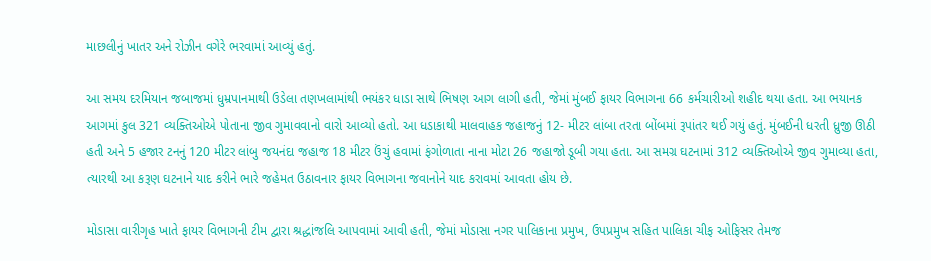માછલીનું ખાતર અને રોઝીન વગેરે ભરવામાં આવ્યું હતું.

આ સમય દરમિયાન જબાજમાં ધુમ્રપાનમાથી ઉડેલા તણખલામાંથી ભયંકર ધાડા સાથે ભિષણ આગ લાગી હતી, જેમાં મુંબઈ ફાયર વિભાગના 66 કર્મચારીઓ શહીદ થયા હતા. આ ભયાનક આગમાં કુલ 321 વ્યક્તિઓએ પોતાના જીવ ગુમાવવાનો વારો આવ્યો હતો. આ ધડાકાથી માલવાહક જહાજનું 12- મીટર લાંબા તરતા બોંબમાં રૂપાંતર થઈ ગયું હતું. મુંબઈની ધરતી ધ્રુજી ઊઠી હતી અને 5 હજાર ટનનું 120 મીટર લાંબુ જયનંદા જહાજ 18 મીટર ઉંચું હવામાં ફંગોળાતા નાના મોટા 26 જહાજો ડૂબી ગયા હતા. આ સમગ્ર ઘટનામાં 312 વ્યક્તિઓએ જીવ ગુમાવ્યા હતા, ત્યારથી આ કરૂણ ઘટનાને યાદ કરીને ભારે જહેમત ઉઠાવનાર ફાયર વિભાગના જવાનોને યાદ કરાવમાં આવતા હોય છે.

મોડાસા વારીગૃહ ખાતે ફાયર વિભાગની ટીમ દ્વારા શ્રદ્ધાંજલિ આપવામાં આવી હતી, જેમાં મોડાસા નગર પાલિકાના પ્રમુખ, ઉપપ્રમુખ સહિત પાલિકા ચીફ ઓફિસર તેમજ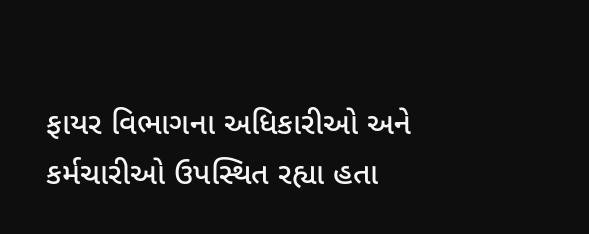ફાયર વિભાગના અધિકારીઓ અને કર્મચારીઓ ઉપસ્થિત રહ્યા હતા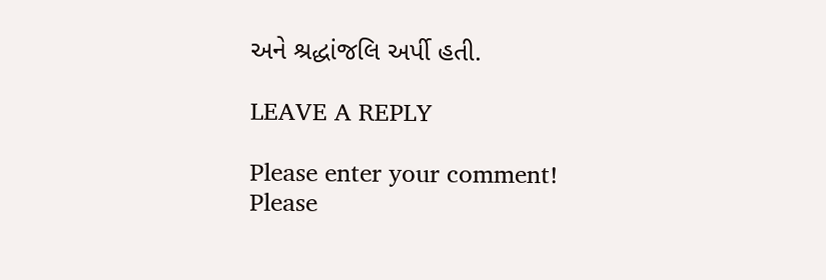અને શ્રદ્ધાંજલિ અર્પી હતી.

LEAVE A REPLY

Please enter your comment!
Please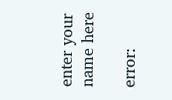enter your name here

error: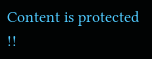Content is protected !!